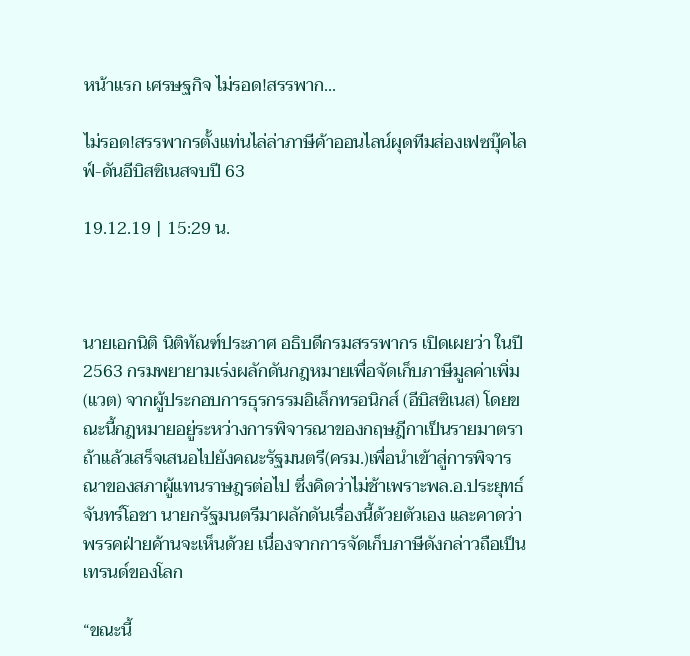หน้าแรก เศรษฐกิจ ไม่รอด!สรรพาก...

ไม่รอด!สรรพากรตั้งแท่นไล่ล่าภาษีค้าออนไลน์ผุดทีมส่องเฟซบุ๊คไลฟ์-ดันอีบิสซิเนสจบปี 63

19.12.19 | 15:29 น.



นายเอกนิติ นิติทัณฑ์ประภาศ อธิบดีกรมสรรพากร เปิดเผยว่า ในปี 2563 กรมพยายามเร่งผลักดันกฎหมายเพื่อจัดเก็บภาษีมูลค่าเพิ่ม(แวต) จากผู้ประกอบการธุรกรรมอิเล็กทรอนิกส์ (อีบิสซิเนส) โดยขณะนี้กฎหมายอยู่ระหว่างการพิจารณาของกฤษฎีกาเป็นรายมาตรา ถ้าแล้วเสร็จเสนอไปยังคณะรัฐมนตรี(ครม.)เพื่อนำเข้าสู่การพิจารณาของสภาผู้แทนราษฎรต่อไป ซึ่งคิดว่าไม่ช้าเพราะพล.อ.ประยุทธ์ จันทร์โอชา นายกรัฐมนตรีมาผลักดันเรื่องนี้ด้วยตัวเอง และคาดว่าพรรคฝ่ายค้านจะเห็นด้วย เนื่องจากการจัดเก็บภาษีดังกล่าวถือเป็นเทรนด์ของโลก

“ขณะนี้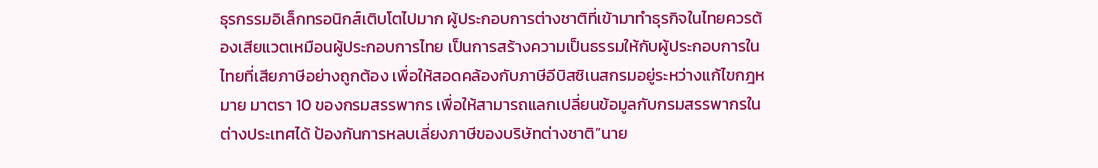ธุรกรรมอิเล็กทรอนิกส์เติบโตไปมาก ผู้ประกอบการต่างชาติที่เข้ามาทำธุรกิจในไทยควรต้องเสียแวตเหมือนผู้ประกอบการไทย เป็นการสร้างความเป็นธรรมให้กับผู้ประกอบการในไทยที่เสียภาษีอย่างถูกต้อง เพื่อให้สอดคล้องกับภาษีอีบิสซิเนสกรมอยู่ระหว่างแก้ไขกฎหมาย มาตรา 10 ของกรมสรรพากร เพื่อให้สามารถแลกเปลี่ยนข้อมูลกับกรมสรรพากรในต่างประเทศได้ ป้องกันการหลบเลี่ยงภาษีของบริษัทต่างชาติ”นาย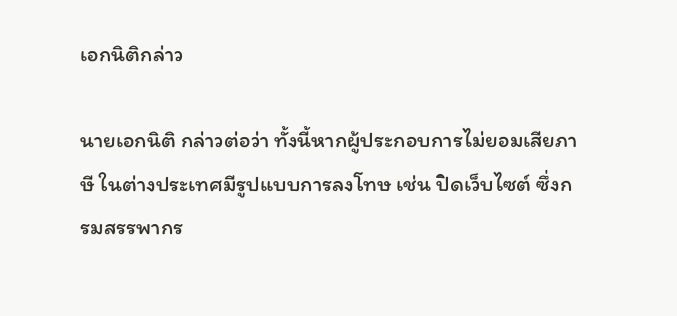เอกนิติกล่าว

นายเอกนิติ กล่าวต่อว่า ทั้งนี้หากผู้ประกอบการไม่ยอมเสียภาษี ในต่างประเทศมีรูปแบบการลงโทษ เช่น ปิดเว็บไซต์ ซึ่งกรมสรรพากร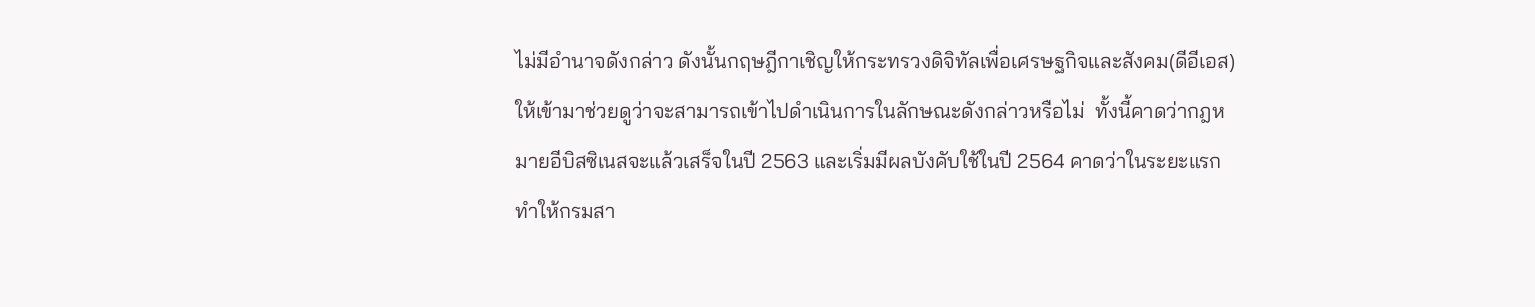ไม่มีอำนาจดังกล่าว ดังนั้นกฤษฎีกาเชิญให้กระทรวงดิจิทัลเพื่อเศรษฐกิจและสังคม(ดีอีเอส) ให้เข้ามาช่วยดูว่าจะสามารถเข้าไปดำเนินการในลักษณะดังกล่าวหรือไม่  ทั้งนี้คาดว่ากฎหมายอีบิสซิเนสจะแล้วเสร็จในปี 2563 และเริ่มมีผลบังคับใช้ในปี 2564 คาดว่าในระยะแรกทำให้กรมสา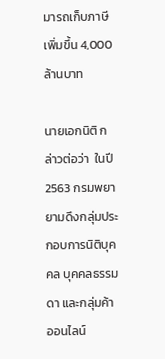มารถเก็บภาษีเพิ่มขึ้น 4,000 ล้านบาท

นายเอกนิติ กล่าวต่อว่า  ในปี 2563 กรมพยายามดึงกลุ่มประกอบการนิติบุคคล บุคคลธรรมดา และกลุ่มค้าออนไลน์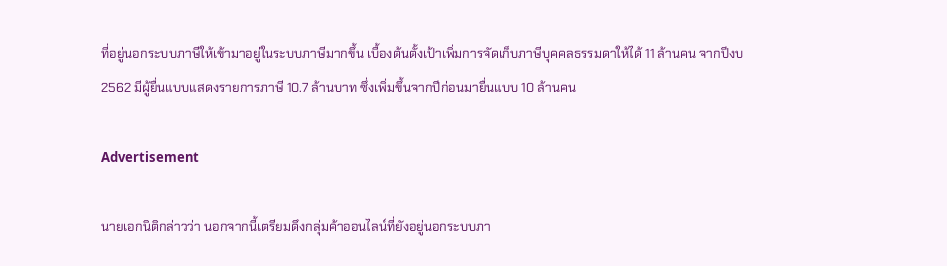ที่อยู่นอกระบบภาษีให้เข้ามาอยู่ในระบบภาษีมากขึ้น เบื้องต้นตั้งเป้าเพิ่มการจัดเก็บภาษีบุคคลธรรมดาให้ได้ 11 ล้านคน จากปีงบ 2562 มีผู้ยื่นแบบแสดงรายการภาษี 10.7 ล้านบาท ซึ่งเพิ่มขึ้นจากปีก่อนมายื่นแบบ 10 ล้านคน

Advertisement

นายเอกนิติกล่าวว่า นอกจากนี้เตรียมดึงกลุ่มค้าออนไลน์ที่ยังอยู่นอกระบบภา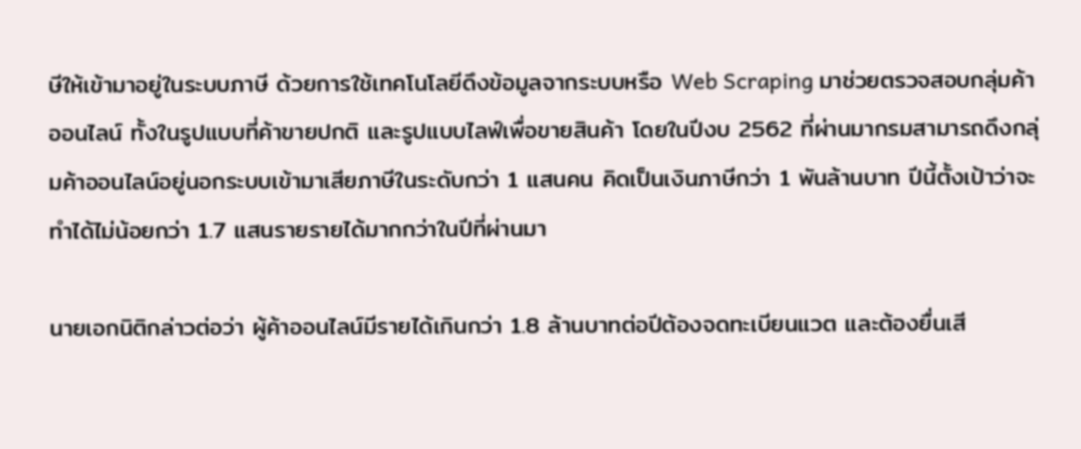ษีให้เข้ามาอยู่ในระบบภาษี ด้วยการใช้เทคโนโลยีดึงข้อมูลจากระบบหรือ Web Scraping มาช่วยตรวจสอบกลุ่มค้าออนไลน์ ทั้งในรูปแบบที่ค้าขายปกติ และรูปแบบไลฟ์เพื่อขายสินค้า โดยในปีงบ 2562 ที่ผ่านมากรมสามารถดึงกลุ่มค้าออนไลน์อยู่นอกระบบเข้ามาเสียภาษีในระดับกว่า 1 แสนคน คิดเป็นเงินภาษีกว่า 1 พันล้านบาท ปีนี้ตั้งเป้าว่าจะทำได้ไม่น้อยกว่า 1.7 แสนรายรายได้มากกว่าในปีที่ผ่านมา

นายเอกนิติกล่าวต่อว่า ผู้ค้าออนไลน์มีรายได้เกินกว่า 1.8 ล้านบาทต่อปีต้องจดทะเบียนแวต และต้องยื่นเสี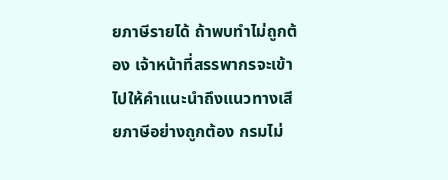ยภาษีรายได้ ถ้าพบทำไม่ถูกต้อง เจ้าหน้าที่สรรพากรจะเข้าไปให้คำแนะนำถึงแนวทางเสียภาษีอย่างถูกต้อง กรมไม่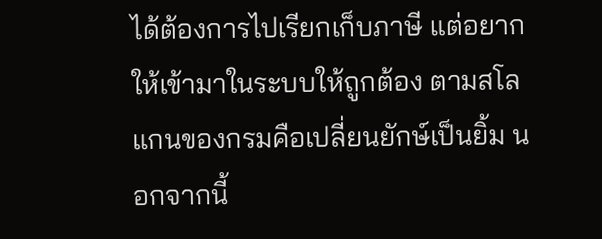ได้ต้องการไปเรียกเก็บภาษี แต่อยากให้เข้ามาในระบบให้ถูกต้อง ตามสโลแกนของกรมคือเปลี่ยนยักษ์เป็นยิ้ม นอกจากนี้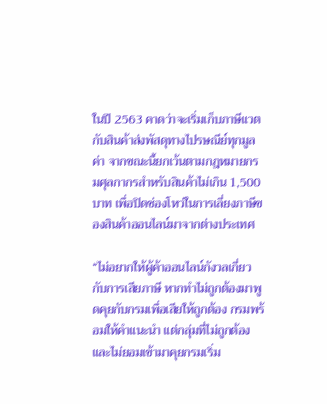ในปี 2563 คาดว่าจะเริ่มเก็บภาษีแวตกับสินค้าส่งพัสดุทางไปรษณีย์ทุกมูลค่า จากขณะนี้ยกเว้นตามกฎหมายกรมศุลกากรสำหรับสินค้าไม่เกิน 1,500 บาท เพื่อปิดช่องโหว่ในการเลี่ยงภาษีของสินค้าออนไลน์มาจากต่างประเทศ

“ไม่อยากให้ผู้ค้าออนไลน์กังวลเกี่ยวกับการเสียภาษี หากทำไม่ถูกต้องมาพูดคุยกับกรมเพื่อเสียให้ถูกต้อง กรมพร้อมให้คำแนะนำ แต่กลุ่มที่ไม่ถูกต้องและไม่ยอมเข้ามาคุยกรมเริ่ม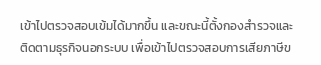เข้าไปตรวจสอบเข้มได้มากขึ้น และขณะนี้ตั้งกองสำรวจและติดตามธุรกิจนอกระบบ เพื่อเข้าไปตรวจสอบการเสียภาษีข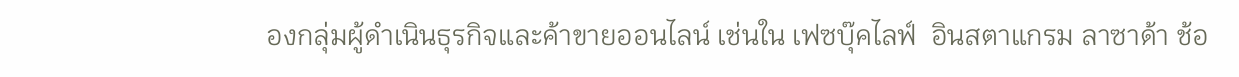องกลุ่มผู้ดำเนินธุรกิจและค้าขายออนไลน์ เช่นใน เฟซบุ๊คไลฟ์  อินสตาแกรม ลาซาด้า ช้อ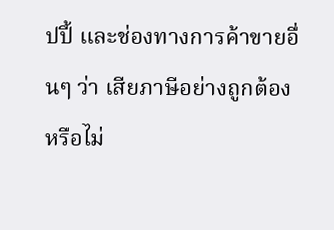ปปี้ และช่องทางการค้าขายอื่นๆ ว่า เสียภาษีอย่างถูกต้องหรือไม่